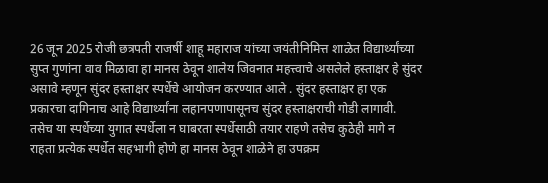26 जून 2025 रोजी छत्रपती राजर्षी शाहू महाराज यांच्या जयंतीनिमित्त शाळेत विद्यार्थ्यांच्या सुप्त गुणांना वाव मिळावा हा मानस ठेवून शालेय जिवनात महत्त्वाचे असलेले हस्ताक्षर हे सुंदर असावे म्हणून सुंदर हस्ताक्षर स्पर्धेचे आयोजन करण्यात आले . सुंदर हस्ताक्षर हा एक प्रकारचा दागिनाच आहे विद्यार्थ्यांना लहानपणापासूनच सुंदर हस्ताक्षराची गोडी लागावी. तसेच या स्पर्धेच्या युगात स्पर्धेला न घाबरता स्पर्धेसाठी तयार राहणे तसेच कुठेही मागे न राहता प्रत्येक स्पर्धेत सहभागी होणे हा मानस ठेवून शाळेने हा उपक्रम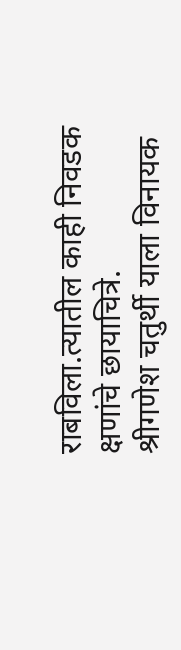राबविला.त्यातील काही निवडक क्षणांचे छायाचित्रे.
श्रीगणेश चतुर्थी याला विनायक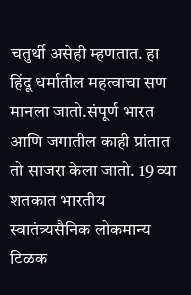चतुर्थी असेही म्हणतात. हा हिंदू धर्मातील महत्वाचा सण मानला जातो.संपूर्ण भारत आणि जगातील काही प्रांतात तो साजरा केला जातो. 19 व्या शतकात भारतीय स्वातंत्र्यसैनिक लोकमान्य टिळक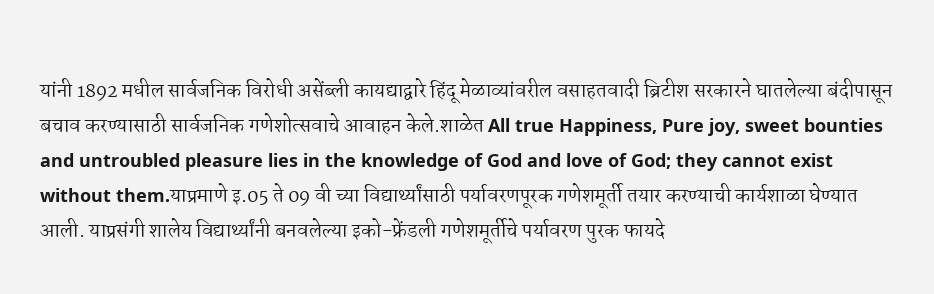यांनी 1892 मधील सार्वजनिक विरोधी असेंब्ली कायद्याद्वारे हिंदू मेळाव्यांवरील वसाहतवादी ब्रिटीश सरकारने घातलेल्या बंदीपासून बचाव करण्यासाठी सार्वजनिक गणेशोत्सवाचे आवाहन केले.शाळेत All true Happiness, Pure joy, sweet bounties and untroubled pleasure lies in the knowledge of God and love of God; they cannot exist without them.याप्रमाणे इ.05 ते 09 वी च्या विद्यार्थ्यांसाठी पर्यावरणपूरक गणेशमूर्ती तयार करण्याची कार्यशाळा घेण्यात आली. याप्रसंगी शालेय विद्यार्थ्यांनी बनवलेल्या इको-फ्रेंडली गणेशमूर्तीचे पर्यावरण पुरक फायदे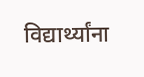विद्यार्थ्यांना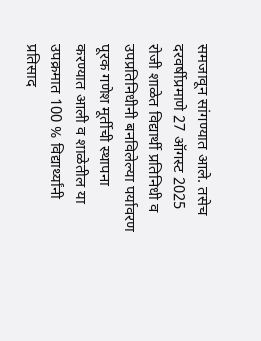समजावून सांगण्यात आले. तसेच दरवर्षीप्रमाणे 27 ऑगस्ट 2025 रोजी शाळेत विद्यार्थी प्रतिनिधी व उपप्रतिनिधीनी बनविलेल्या पर्यावरण पूरक गणेश मूर्तीची स्थापना करण्यात आली व शाळेतील या उपक्रमात 100 % विद्यार्थ्यांनी प्रतिसाद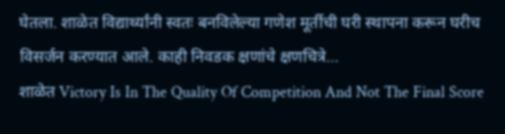घेतला. शाळेत विद्यार्थ्यांनी स्वतः बनविलेल्या गणेश मूर्तीची घरी स्थापना करून घरीच विसर्जन करण्यात आले. काही निवडक क्षणांचे क्षणचित्रे…
शाळेत Victory Is In The Quality Of Competition And Not The Final Score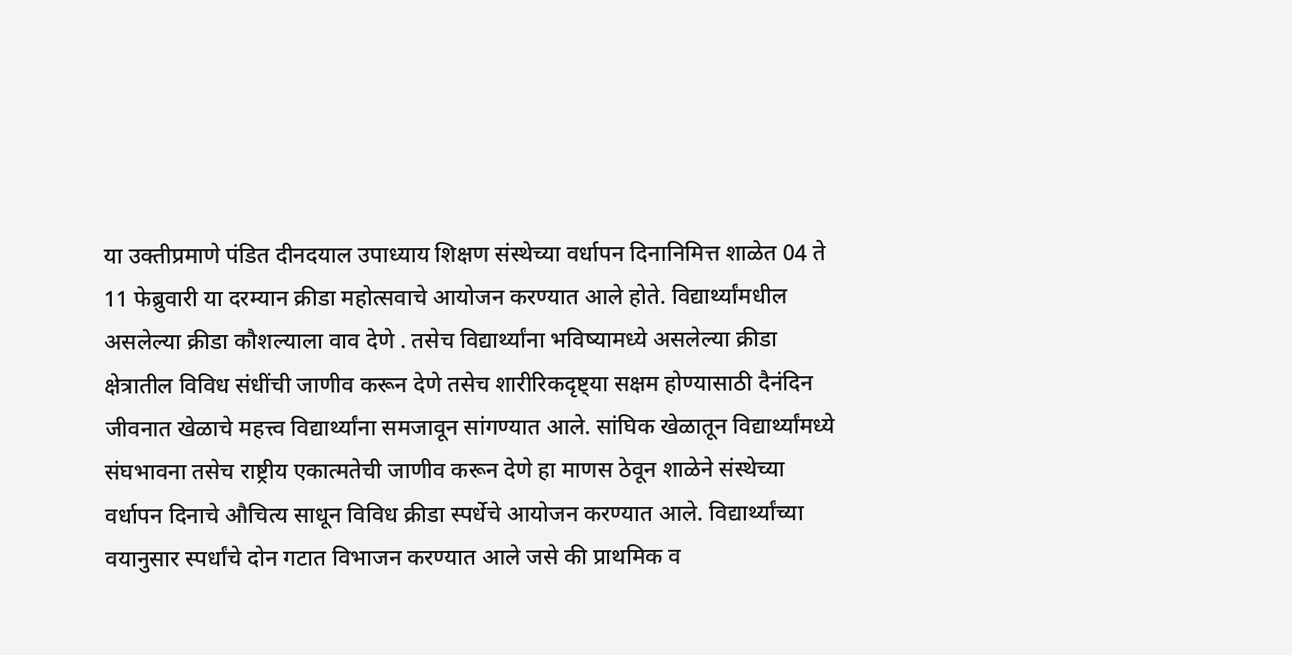या उक्तीप्रमाणे पंडित दीनदयाल उपाध्याय शिक्षण संस्थेच्या वर्धापन दिनानिमित्त शाळेत 04 ते 11 फेब्रुवारी या दरम्यान क्रीडा महोत्सवाचे आयोजन करण्यात आले होते. विद्यार्थ्यांमधील असलेल्या क्रीडा कौशल्याला वाव देणे . तसेच विद्यार्थ्यांना भविष्यामध्ये असलेल्या क्रीडा क्षेत्रातील विविध संधींची जाणीव करून देणे तसेच शारीरिकदृष्ट्या सक्षम होण्यासाठी दैनंदिन जीवनात खेळाचे महत्त्व विद्यार्थ्यांना समजावून सांगण्यात आले. सांघिक खेळातून विद्यार्थ्यांमध्ये संघभावना तसेच राष्ट्रीय एकात्मतेची जाणीव करून देणे हा माणस ठेवून शाळेने संस्थेच्या वर्धापन दिनाचे औचित्य साधून विविध क्रीडा स्पर्धेचे आयोजन करण्यात आले. विद्यार्थ्यांच्या वयानुसार स्पर्धांचे दोन गटात विभाजन करण्यात आले जसे की प्राथमिक व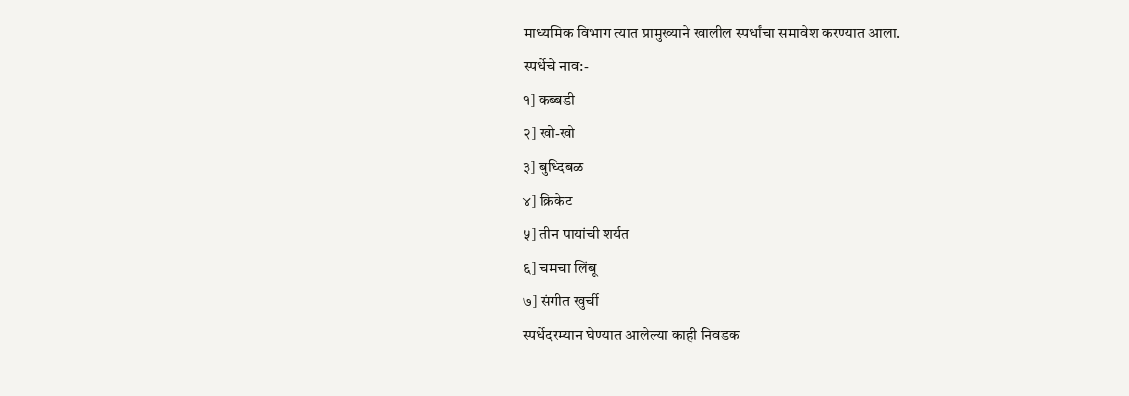माध्यमिक विभाग त्यात प्रामुख्याने खालील स्पर्धांचा समावेश करण्यात आला.
स्पर्धेचे नाव:-
१] कब्बडी
२] खो-खो
३] बुध्दिबळ
४] क्रिकेट
५] तीन पायांची शर्यत
६] चमचा लिंबू
७] संगीत खुर्ची
स्पर्धेदरम्यान घेण्यात आलेल्या काही निवडक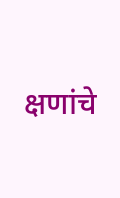क्षणांचे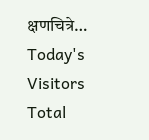क्षणचित्रे…
Today's
Visitors
Total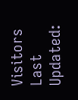Visitors
Last
Updated: